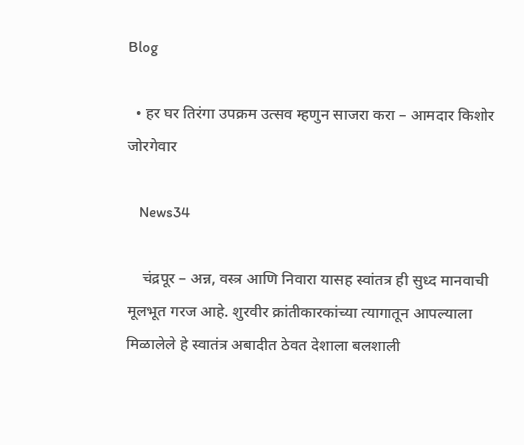Blog

  • हर घर तिरंगा उपक्रम उत्सव म्हणुन साजरा करा – आमदार किशोर जोरगेवार

    News34

    चंद्रपूर – अन्न, वस्त्र आणि निवारा यासह स्वांतत्र ही सुध्द मानवाची मूलभूत गरज आहे. शुरवीर क्रांतीकारकांच्या त्यागातून आपल्याला मिळालेले हे स्वातंत्र अबादीत ठेवत देशाला बलशाली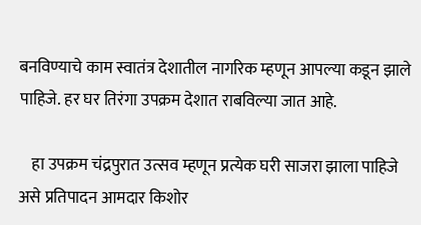बनविण्याचे काम स्वातंत्र देशातील नागरिक म्हणून आपल्या कडून झाले पाहिजे. हर घर तिरंगा उपक्रम देशात राबविल्या जात आहे.

    हा उपक्रम चंद्रपुरात उत्सव म्हणून प्रत्येक घरी साजरा झाला पाहिजे असे प्रतिपादन आमदार किशोर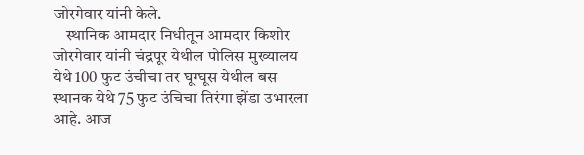जोरगेवार यांनी केले.
    स्थानिक आमदार निधीतून आमदार किशोर जोरगेवार यांनी चंद्रपूर येथील पोलिस मुख्यालय येथे 100 फुट उंचीचा तर घूग्घूस येथील बस स्थानक येथे 75 फुट उंचिचा तिरंगा झेंडा उभारला आहे. आज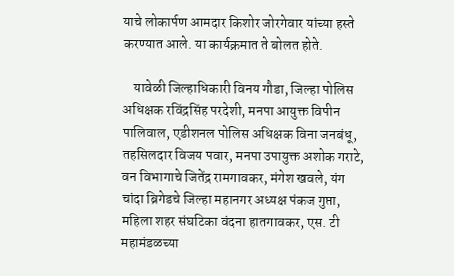याचे लोकार्पण आमदार किशोर जोरगेवार यांच्या हस्ते करण्यात आले. या कार्यक्रमात ते बोलत होते.

    यावेळी जिल्हाधिकारी विनय गौडा, जिल्हा पोलिस अधिक्षक रविंद्रसिंह परदेशी, मनपा आयुक्त विपीन पालिवाल, एडीशनल पोलिस अधिक्षक विना जनबंधू, तहसिलदार विजय पवार, मनपा उपायुक्त अशोक गराटे, वन विभागाचे जितेंद्र रामगावकर, मंगेश खवले, यंग चांदा ब्रिगेडचे जिल्हा महानगर अध्यक्ष पंकज गुप्ता, महिला शहर संघटिका वंदना हातगावकर, एस. टी महामंडळच्या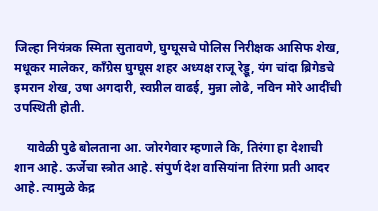जिल्हा नियंत्रक स्मिता सुतावणे, घुग्घूसचे पोलिस निरीक्षक आसिफ शेख, मधूकर मालेकर, कॉंग्रेस घुग्घूस शहर अध्यक्ष राजू रेड्डू, यंग चांदा ब्रिगेडचे इमरान शेख, उषा अगदारी, स्वप्नील वाढई, मुन्ना लोढे, नविन मोरे आदींची उपस्थिती होती.

    यावेळी पुढे बोलताना आ. जोरगेवार म्हणाले कि, तिरंगा हा देशाची शान आहे. ऊर्जेचा स्त्रोत आहे. संपुर्ण देश वासियांना तिरंगा प्रती आदर आहे. त्यामुळे केद्र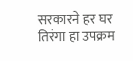सरकारने हर घर तिरंगा हा उपक्रम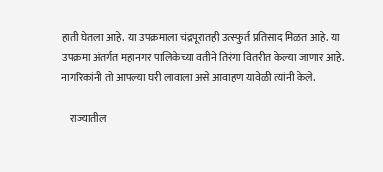हाती घेतला आहे. या उपक्रमाला चंद्रपूरातही उत्स्फुर्त प्रतिसाद मिळत आहे. या उपक्रमा अंतर्गत महानगर पालिकेच्या वतीने तिरंगा वितरीत केल्या जाणार आहे. नागरिकांनी तो आपल्या घरी लावाला असे आवाहण यावेळी त्यांनी केले.

    राज्यातील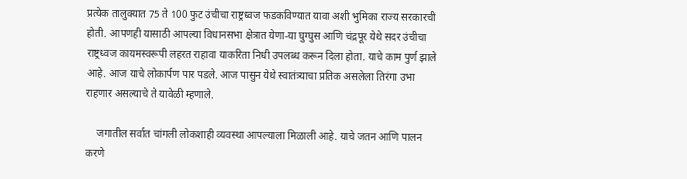प्रत्येक तालुक्यात 75 ते 100 फुट उंचीचा राष्ट्रध्वज फडकविण्यात यावा अशी भुमिका राज्य सरकारची होती. आपणही यासाठी आपल्या विधानसभा क्षेत्रात येणा-या घुग्घुस आणि चंद्रपूर येथे सदर उंचीचा राष्ट्रध्वज कायमस्वरूपी लहरत राहावा याकरिता निधी उपलब्ध करून दिला होता. याचे काम पुर्ण झाले आहे. आज याचे लोकार्पण पार पडले. आज पासुन येथे स्वातंत्र्याचा प्रतिक असलेला तिरंगा उभा राहणार असल्याचे ते यावेळी म्हणाले.

    जगातील सर्वात चांगली लोकशाही व्यवस्था आपल्याला मिळाली आहे. याचे जतन आणि पालन करणे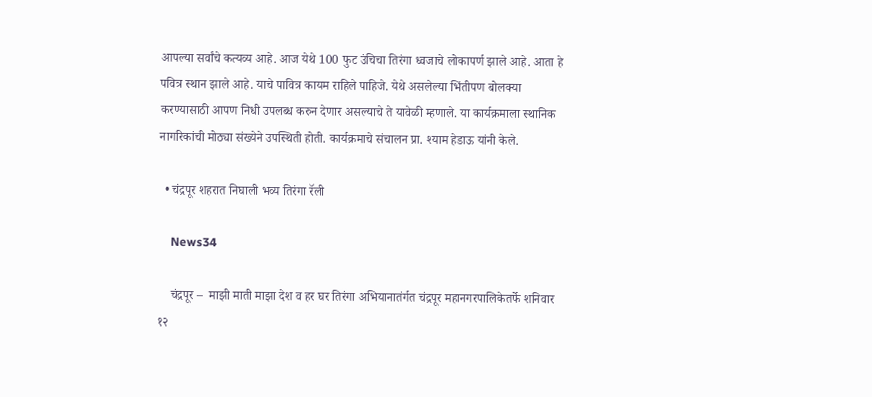आपल्या सर्वांचे कत्यव्य आहे. आज येथे 100 फुट उंचिचा तिरंगा ध्वजाचे लोकापर्ण झाले आहे. आता हे पवित्र स्थान झाले आहे. याचे पावित्र कायम राहिले पाहिजे. येथे असलेल्या भिंतीपण बोलक्या करण्यासाठी आपण निधी उपलब्ध करुन देणार असल्याचे ते यावेळी म्हणाले. या कार्यक्रमाला स्थानिक नागरिकांची मोठ्या संख्येने उपस्थिती होती. कार्यक्रमाचे संचालन प्रा. श्याम हेडाऊ यांनी केले.

  • चंद्रपूर शहरात निघाली भव्य तिरंगा रॅली

    News34

    चंद्रपूर –  माझी माती माझा देश व हर घर तिरंगा अभियानातंर्गत चंद्रपूर महानगरपालिकेतर्फे शनिवार १२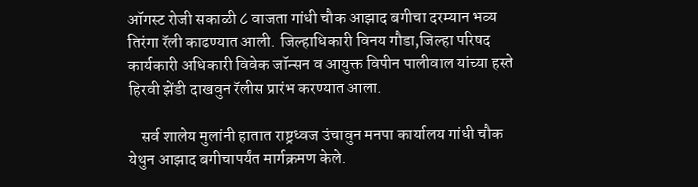ऑगस्ट रोजी सकाळी ८ वाजता गांधी चौक आझाद बगीचा दरम्यान भव्य तिरंगा रॅली काढण्यात आली. जिल्हाधिकारी विनय गौडा,जिल्हा परिषद कार्यकारी अधिकारी विवेक जॉन्सन व आयुक्त विपीन पालीवाल यांच्या हस्ते हिरवी झेंडी दाखवुन रॅलीस प्रारंभ करण्यात आला.

    सर्व शालेय मुलांनी हातात राष्ट्रध्वज उंचावुन मनपा कार्यालय गांधी चौक येथुन आझाद बगीचापर्यंत मार्गक्रमण केले.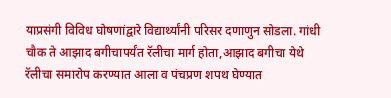याप्रसंगी विविध घोषणांद्वारे विद्यार्थ्यांनी परिसर दणाणुन सोडला. गांधी चौक ते आझाद बगीचापर्यंत रॅलीचा मार्ग होता,आझाद बगीचा येथे रॅलीचा समारोप करण्यात आला व पंचप्रण शपथ घेण्यात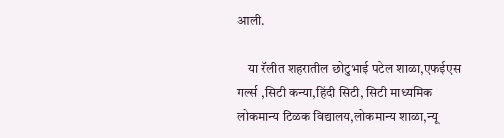आली.

    या रॅलीत शहरातील छोटुभाई पटेल शाळा,एफईएस गर्ल्स ,सिटी कन्या,हिंदी सिटी, सिटी माध्यमिक लोकमान्य टिळक विद्यालय,लोकमान्य शाळा,न्यू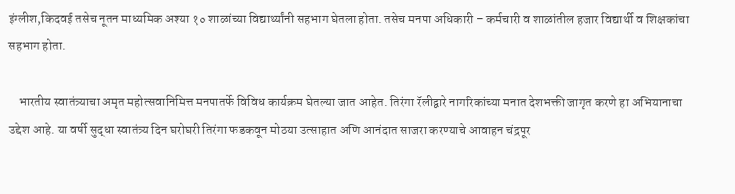इंग्लीश,किदवई तसेच नूतन माध्यमिक अश्या १० शाळांच्या विद्यार्थ्यांनी सहभाग घेतला होता. तसेच मनपा अधिकारी – कर्मचारी व शाळांतील हजार विद्यार्थी व शिक्षकांचा सहभाग होता.

    भारतीय स्वातंत्र्याचा अमृत महोत्सवानिमित्त मनपातर्फे विविध कार्यक्रम घेतल्या जात आहेत. तिरंगा रॅलीद्वारे नागरिकांच्या मनात देशभक्ती जागृत करणे हा अभियानाचा उद्देश आहे. या वर्षी सुद्धा स्वातंत्र्य दिन घरोघरी तिरंगा फडकवून मोठया उत्साहात अणि आनंदात साजरा करण्याचे आवाहन चंद्रपूर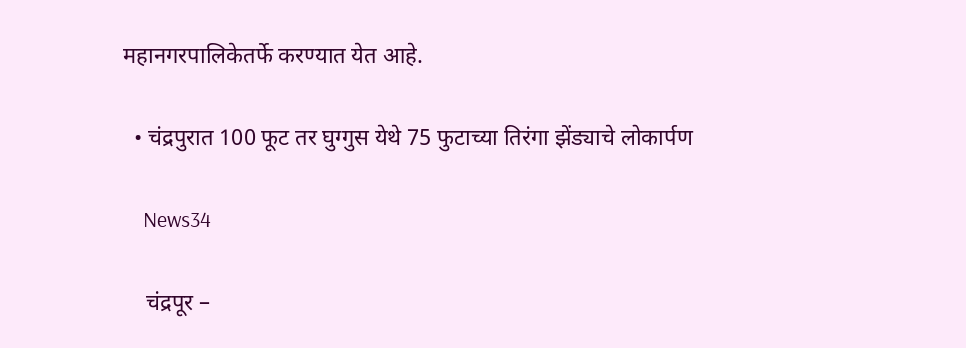महानगरपालिकेतर्फे करण्यात येत आहे.

  • चंद्रपुरात 100 फूट तर घुग्गुस येथे 75 फुटाच्या तिरंगा झेंड्याचे लोकार्पण

    News34

    चंद्रपूर –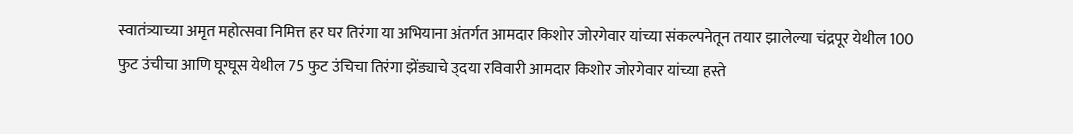स्वातंत्र्याच्या अमृत महोत्सवा निमित्त हर घर तिरंगा या अभियाना अंतर्गत आमदार किशोर जोरगेवार यांच्या संकल्पनेतून तयार झालेल्या चंद्रपूर येथील 100 फुट उंचीचा आणि घूग्घूस येथील 75 फुट उंचिचा तिरंगा झेंड्याचे उ्दया रविवारी आमदार किशोर जोरगेवार यांच्या हस्ते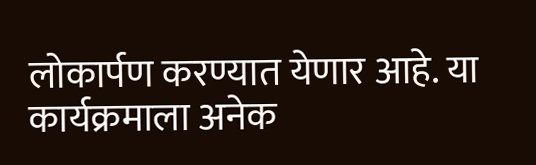लोकार्पण करण्यात येणार आहे. या कार्यक्रमाला अनेक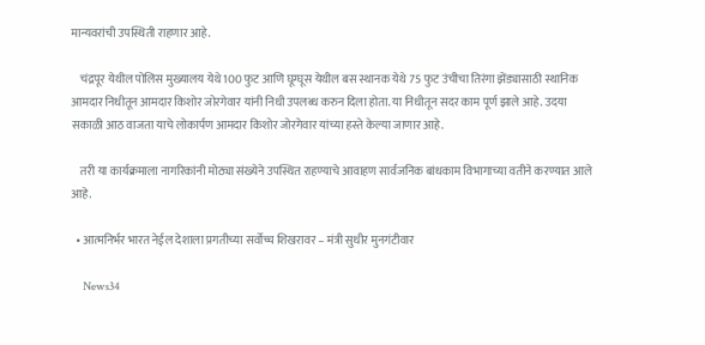मान्यवरांची उपस्थिती राहणार आहे.

    चंद्रपूर येथील पोलिस मुख्यालय येथे 100 फुट आणि घूग्घूस येथील बस स्थानक येथे 75 फुट उंचीचा तिरंगा झेंड्यासाठी स्थानिक आमदार निधीतून आमदार किशोर जोरगेवार यांनी निधी उपलब्ध करुन दिला होता. या निधीतून सदर काम पूर्ण झाले आहे. उदया सकाळी आठ वाजता याचे लोकार्पण आमदार किशोर जोरगेवार यांच्या हस्ते केल्या जाणार आहे.

    तरी या कार्यक्रमाला नागरिकांनी मोठ्या संख्येने उपस्थित राहण्याचे आवाहण सार्वजनिक बांधकाम विभागाच्या वतीने करण्यात आले आहे.

  • आत्मनिर्भर भारत नेईल देशाला प्रगतीच्या सर्वोच्च शिखरावर – मंत्री सुधीर मुनगंटीवार

    News34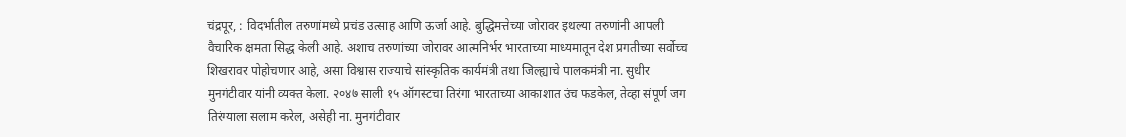चंद्रपूर, : विदर्भातील तरुणांमध्ये प्रचंड उत्साह आणि ऊर्जा आहे. बुद्धिमत्तेच्या जोरावर इथल्या तरुणांनी आपली वैचारिक क्षमता सिद्ध केली आहे. अशाच तरुणांच्या जोरावर आत्मनिर्भर भारताच्या माध्यमातून देश प्रगतीच्या सर्वोच्च शिखरावर पोहोचणार आहे, असा विश्वास राज्याचे सांस्कृतिक कार्यमंत्री तथा जिल्ह्याचे पालकमंत्री ना. सुधीर मुनगंटीवार यांनी व्यक्त केला. २०४७ साली १५ ऑगस्टचा तिरंगा भारताच्या आकाशात उंच फडकेल, तेव्हा संपूर्ण जग तिरंग्याला सलाम करेल, असेही ना. मुनगंटीवार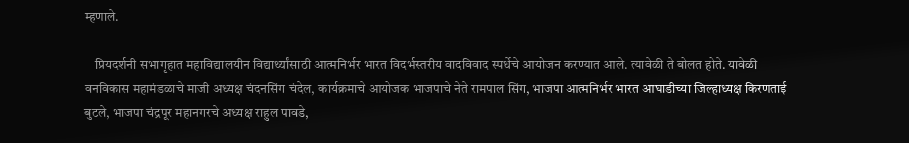म्हणाले.

    प्रियदर्शनी सभागृहात महाविद्यालयीन विद्यार्थ्यांसाठी आत्मनिर्भर भारत विदर्भस्तरीय वादविवाद स्पर्धेचे आयोजन करण्यात आले. त्यावेळी ते बोलत होते. यावेळी वनविकास महामंडळाचे माजी अध्यक्ष चंदनसिंग चंदेल, कार्यक्रमाचे आयोजक भाजपाचे नेते रामपाल सिंग, भाजपा आत्मनिर्भर भारत आघाडीच्या जिल्हाध्यक्ष किरणताई बुटले, भाजपा चंद्रपूर महानगरचे अध्यक्ष राहुल पावडे,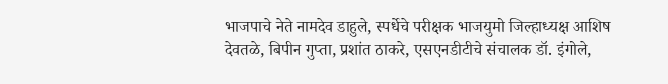भाजपाचे नेते नामदेव डाहुले, स्पर्धेचे परीक्षक भाजयुमो जिल्हाध्यक्ष आशिष देवतळे, बिपीन गुप्ता, प्रशांत ठाकरे, एसएनडीटीचे संचालक डॉ. इंगोले,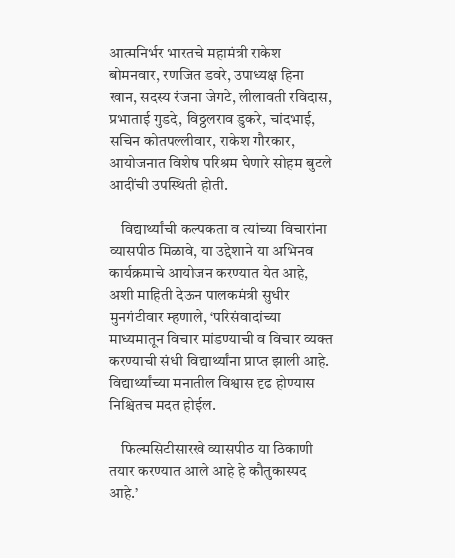आत्मनिर्भर भारतचे महामंत्री राकेश बोमनवार, रणजित डवरे, उपाध्यक्ष हिना खान, सदस्य रंजना जेगटे, लीलावती रविदास, प्रभाताई गुडदे, विठ्ठलराव डुकरे, चांदभाई, सचिन कोतपल्लीवार, राकेश गौरकार, आयोजनात विशेष परिश्रम घेणारे सोहम बुटले आदींची उपस्थिती होती.

    विद्यार्थ्यांची कल्पकता व त्यांच्या विचारांना व्यासपीठ मिळावे, या उद्देशाने या अभिनव कार्यक्रमाचे आयोजन करण्यात येत आहे, अशी माहिती देऊन पालकमंत्री सुधीर मुनगंटीवार म्हणाले, ‘परिसंवादांच्या माध्यमातून विचार मांडण्याची ‌व विचार व्यक्त करण्याची संधी विद्यार्थ्यांना प्राप्त झाली आहे. विद्यार्थ्यांच्या मनातील विश्वास दृढ होण्यास निश्चितच मदत होईल.

    फिल्मसिटीसारखे व्यासपीठ या ठिकाणी तयार करण्यात आले आहे हे कौतुकास्पद आहे.’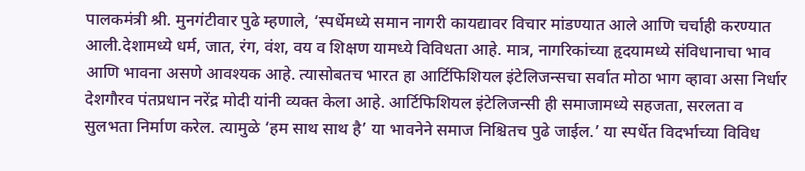पालकमंत्री श्री. मुनगंटीवार पुढे म्हणाले, ‘स्पर्धेमध्ये समान नागरी कायद्यावर विचार मांडण्यात आले आणि चर्चाही करण्यात आली.देशामध्ये धर्म, जात, रंग, वंश, वय व शिक्षण यामध्ये विविधता आहे. मात्र, नागरिकांच्या हृदयामध्ये संविधानाचा भाव आणि भावना असणे आवश्यक आहे. त्यासोबतच भारत हा आर्टिफिशियल इंटेलिजन्सचा सर्वात मोठा भाग व्हावा असा निर्धार देशगौरव पंतप्रधान नरेंद्र मोदी यांनी व्यक्त केला आहे. आर्टिफिशियल इंटेलिजन्सी ही समाजामध्ये सहजता, सरलता व सुलभता निर्माण करेल. त्यामुळे ‘हम साथ साथ है’ या भावनेने समाज निश्चितच पुढे जाईल.’ या स्पर्धेत विदर्भाच्या विविध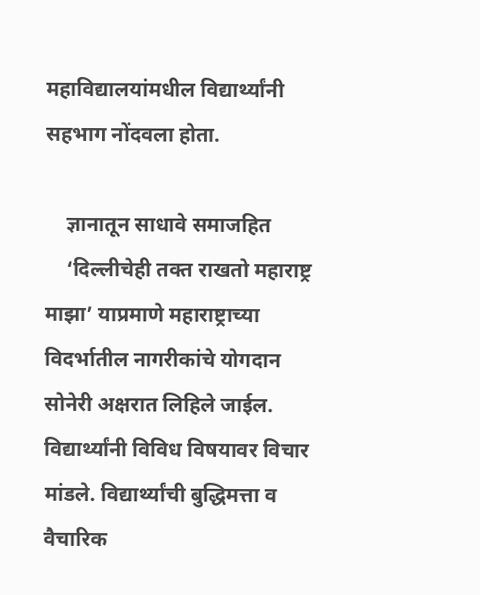महाविद्यालयांमधील विद्यार्थ्यांनी सहभाग नोंदवला होता.

    ज्ञानातून साधावे समाजहित
    ‘दिल्लीचेही तक्त राखतो महाराष्ट्र माझा’ याप्रमाणे महाराष्ट्राच्या विदर्भातील नागरीकांचे योगदान सोनेरी अक्षरात लिहिले जाईल. विद्यार्थ्यांनी विविध विषयावर विचार मांडले. विद्यार्थ्यांची बुद्धिमत्ता व वैचारिक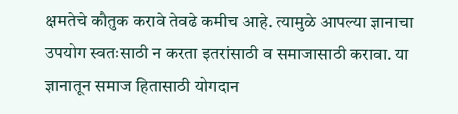क्षमतेचे कौतुक करावे तेवढे कमीच आहे. त्यामुळे आपल्या ज्ञानाचा उपयोग स्वतःसाठी न करता इतरांसाठी व समाजासाठी करावा. या ज्ञानातून समाज हितासाठी योगदान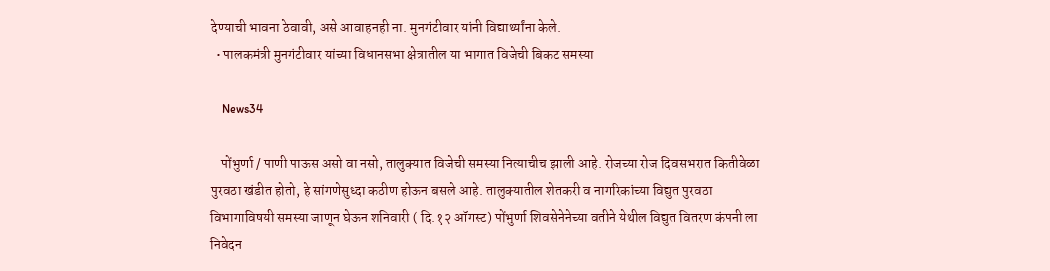देण्याची भावना ठेवावी, असे आवाहनही ना. मुनगंटीवार यांनी विद्यार्थ्यांना केले.
  • पालकमंत्री मुनगंटीवार यांच्या विधानसभा क्षेत्रातील या भागात विजेची बिकट समस्या

    News34

    पोंभुर्णा / पाणी पाऊस असो वा नसो, तालुक्यात विजेची समस्या नित्याचीच झाली आहे. रोजच्या रोज दिवसभरात कितीवेळा पुरवठा खंडीत होतो, हे सांगणेसुध्दा कठीण होऊन बसले आहे. तालुक्यातील शेतकरी व नागरिकांच्या विद्युत पुरवठा विभागाविषयी समस्या जाणून घेऊन शनिवारी ( दि.१२ ऑगस्ट) पोंभुर्णा शिवसेनेनेच्या वतीने येथील विद्युत वितरण कंपनी ला निवेदन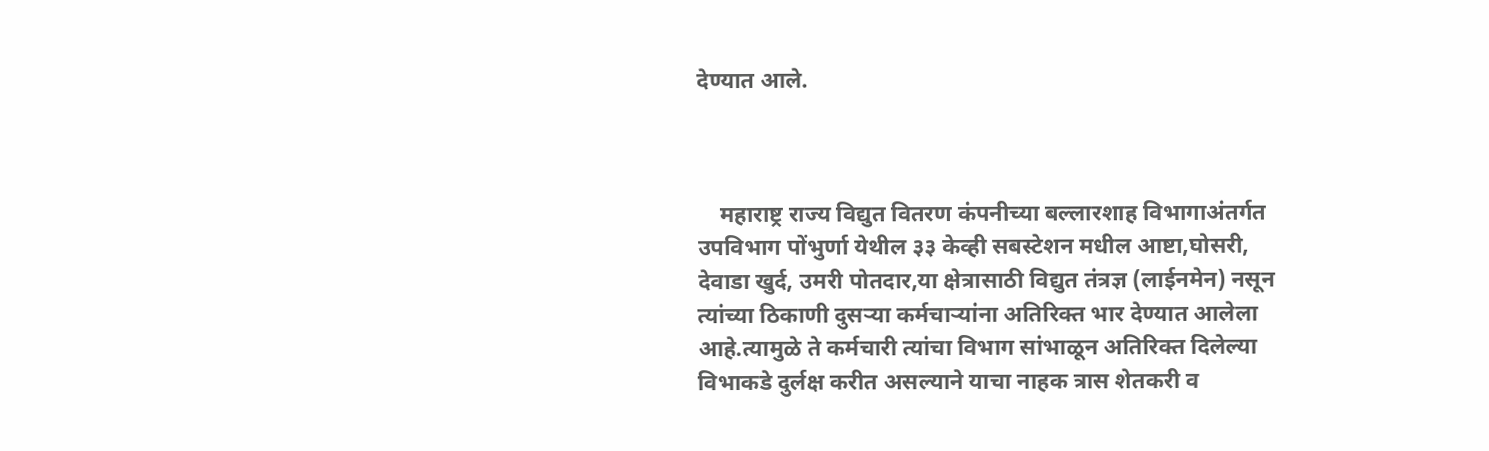देण्यात आले.



    महाराष्ट्र राज्य विद्युत वितरण कंपनीच्या बल्लारशाह विभागाअंतर्गत उपविभाग पोंभुर्णा येथील ३३ केव्ही सबस्टेशन मधील आष्टा,घोसरी, देवाडा खुर्द, उमरी पोतदार,या क्षेत्रासाठी विद्युत तंत्रज्ञ (लाईनमेन) नसून त्यांच्या ठिकाणी दुसऱ्या कर्मचाऱ्यांना अतिरिक्त भार देण्यात आलेला आहे.त्यामुळे ते कर्मचारी त्यांचा विभाग सांभाळून अतिरिक्त दिलेल्या विभाकडे दुर्लक्ष करीत असल्याने याचा नाहक त्रास शेतकरी व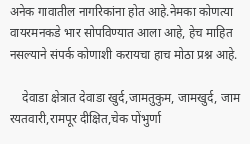अनेक गावातील नागरिकांना होत आहे.नेमका कोणत्या वायरमनकडे भार सोपविण्यात आला आहे, हेच माहित नसल्याने संपर्क कोणाशी करायचा हाच मोठा प्रश्न आहे.

    देवाडा क्षेत्रात देवाडा खुर्द,जामतुकुम, जामखुर्द, जाम रयतवारी,रामपूर दीक्षित,चेक पोंभुर्णा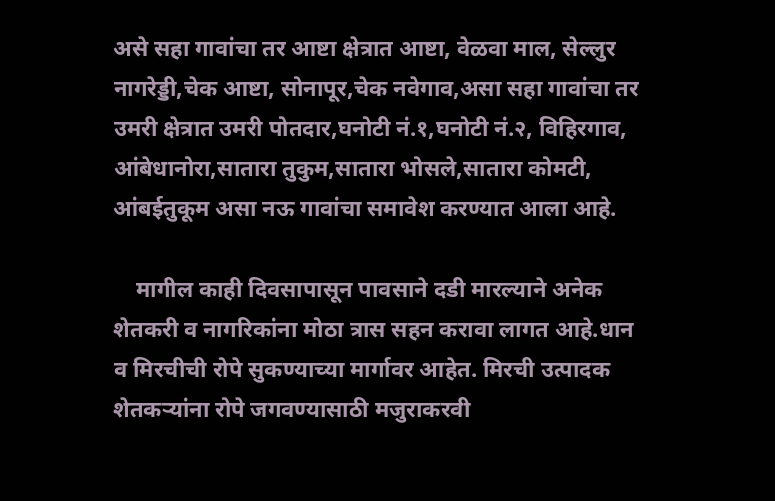असे सहा गावांचा तर आष्टा क्षेत्रात आष्टा, वेळवा माल, सेल्लुर नागरेड्डी,चेक आष्टा, सोनापूर,चेक नवेगाव,असा सहा गावांचा तर उमरी क्षेत्रात उमरी पोतदार,घनोटी नं.१,घनोटी नं.२, विहिरगाव, आंबेधानोरा,सातारा तुकुम,सातारा भोसले,सातारा कोमटी, आंबईतुकूम असा नऊ गावांचा समावेश करण्यात आला आहे.

    मागील काही दिवसापासून पावसाने दडी मारल्याने अनेक शेतकरी व नागरिकांना मोठा त्रास सहन करावा लागत आहे.धान व मिरचीची रोपे सुकण्याच्या मार्गावर आहेत. मिरची उत्पादक शेतकऱ्यांना रोपे जगवण्यासाठी मजुराकरवी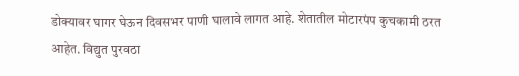डोक्यावर घागर घेऊन दिवसभर पाणी घालावे लागत आहे. शेतातील मोटारपंप कुचकामी ठरत आहेत. विद्युत पुरवठा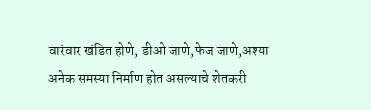वारंवार खंडित होणे, डीओ जाणे,फेज जाणे,अश्या अनेक समस्या निर्माण होत असल्याचे शेतकरी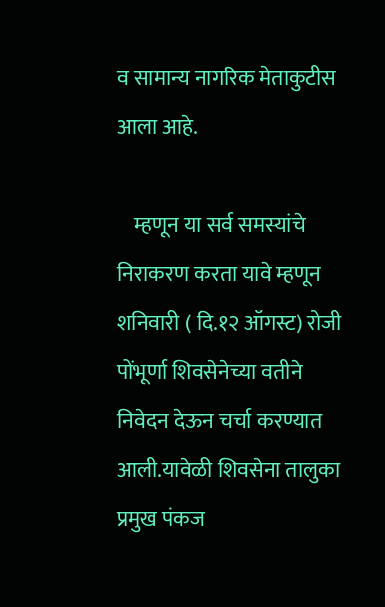व सामान्य नागरिक मेताकुटीस आला आहे.

    म्हणून या सर्व समस्यांचे निराकरण करता यावे म्हणून शनिवारी ( दि.१२ ऑगस्ट) रोजी पोंभूर्णा शिवसेनेच्या वतीने निवेदन देऊन चर्चा करण्यात आली.यावेळी शिवसेना तालुका प्रमुख पंकज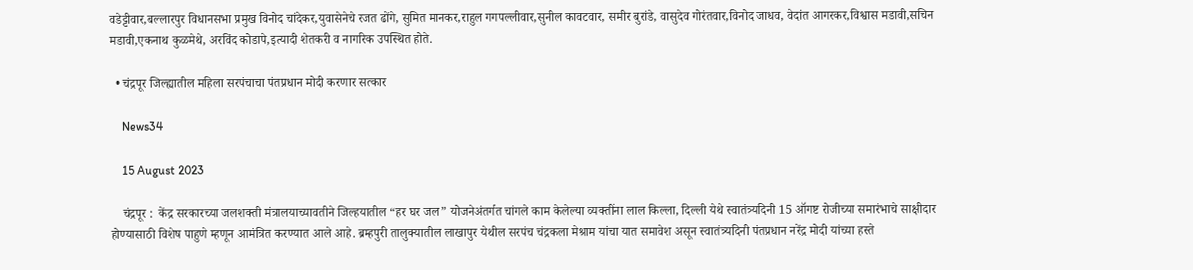वडेट्टीवार,बल्लारपुर विधानसभा प्रमुख विनोद चांदेकर,युवासेनेचे रजत ढोंगे, सुमित मानकर,राहुल गगपल्लीवार,सुनील कावटवार, समीर बुरांडे, वासुदेव गोरंतवार,विनोद जाधव, वेदांत आगरकर,विश्वास मडावी,सचिन मडावी,एकनाथ कुळमेथे, अरविंद कोडापे,इत्यादी शेतकरी व नागरिक उपस्थित होते.

  • चंद्रपूर जिल्ह्यातील महिला सरपंचाचा पंतप्रधान मोदी करणार सत्कार

    News34

    15 August 2023

    चंद्रपूर :  केंद्र सरकारच्या जलशक्ती मंत्रालयाच्यावतीने जिल्हयातील “हर घर जल” योजनेअंतर्गत चांगले काम केलेल्या व्यक्तींना लाल किल्ला, दिल्ली येथे स्वातंत्र्यदिनी 15 ऑगष्ट रोजीच्या समारंभाचे साक्षीदार होण्यासाठी विशेष पाहुणे म्हणून आमंत्रित करण्यात आले आहे. ब्रम्हपुरी तालुक्यातील लाखापुर येथील सरपंच चंद्रकला मेश्राम यांचा यात समावेश असून स्वातंत्र्यदिनी पंतप्रधान नरेंद्र मोदी यांच्या हस्ते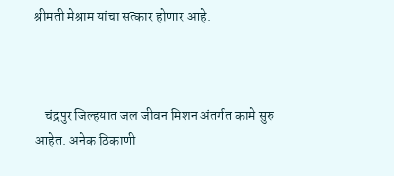श्रीमती मेश्राम यांचा सत्कार होणार आहे.



    चंद्रपुर जिल्हयात जल जीवन मिशन अंतर्गत कामे सुरु आहेत. अनेक ठिकाणी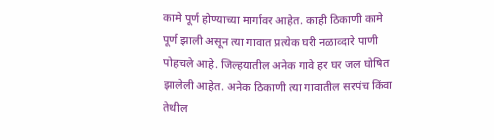कामे पूर्ण होण्याच्या मार्गावर आहेत. काही ठिकाणी कामे पूर्ण झाली असून त्या गावात प्रत्येक घरी नळाव्दारे पाणी पोहचले आहे. जिल्हयातील अनेक गावे हर घर जल घोषित झालेली आहेत. अनेक ठिकाणी त्या गावातील सरपंच किंवा तेथील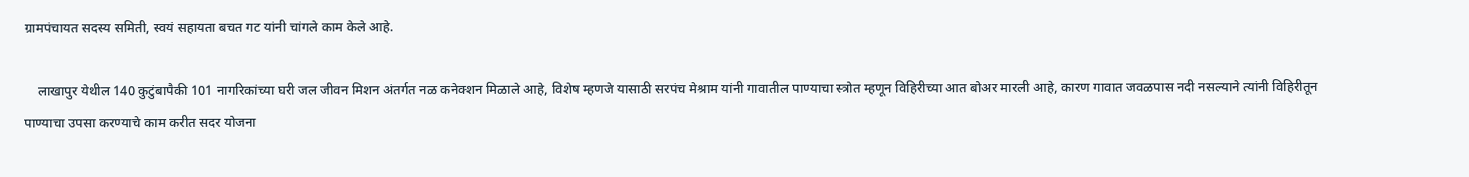ग्रामपंचायत सदस्य समिती, स्वयं सहायता बचत गट यांनी चांगले काम केले आहे.

    लाखापुर येथील 140 कुटुंबापैकी 101 नागरिकांच्या घरी जल जीवन मिशन अंतर्गत नळ कनेक्शन मिळाले आहे, विशेष म्हणजे यासाठी सरपंच मेश्राम यांनी गावातील पाण्याचा स्त्रोत म्हणून विहिरीच्या आत बोअर मारली आहे, कारण गावात जवळपास नदी नसल्याने त्यांनी विहिरीतून पाण्याचा उपसा करण्याचे काम करीत सदर योजना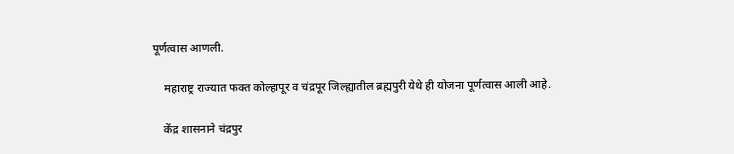पूर्णत्वास आणली.

    महाराष्ट्र राज्यात फक्त कोल्हापूर व चंद्रपूर जिल्ह्यातील ब्रह्मपुरी येथे ही योजना पूर्णत्वास आली आहे.

    केंद्र शासनाने चंद्रपुर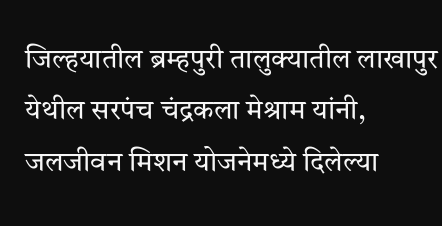जिल्हयातील ब्रम्हपुरी तालुक्यातील लाखापुर येथील सरपंच चंद्रकला मेश्राम यांनी, जलजीवन मिशन योजनेमध्ये दिलेल्या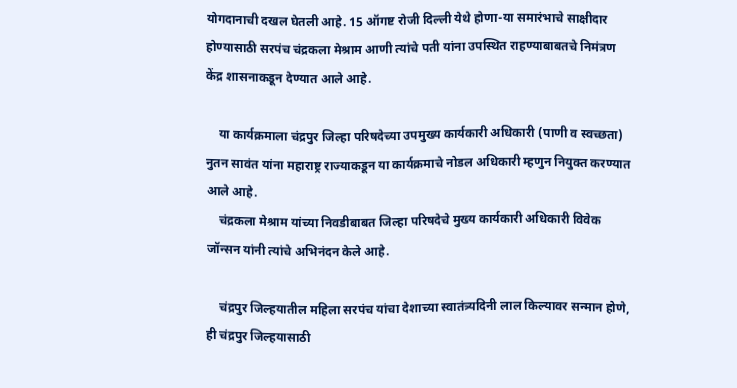योगदानाची दखल घेतली आहे. 15 ऑगष्ट रोजी दिल्ली येथे होणा-या समारंभाचे साक्षीदार होण्यासाठी सरपंच चंद्रकला मेश्राम आणी त्यांचे पती यांना उपस्थित राहण्याबाबतचे निमंत्रण केंद्र शासनाकडून देण्यात आले आहे.

    या कार्यक्रमाला चंद्रपुर जिल्हा परिषदेच्या उपमुख्य कार्यकारी अधिकारी (पाणी व स्वच्छता) नुतन सावंत यांना महाराष्ट्र राज्याकडून या कार्यक्रमाचे नोडल अधिकारी म्हणुन नियुक्त करण्यात आले आहे.
    चंद्रकला मेश्राम यांच्या निवडीबाबत जिल्हा परिषदेचे मुख्य कार्यकारी अधिकारी विवेक जॉन्सन यांनी त्यांचे अभिनंदन केले आहे.

    चंद्रपुर जिल्हयातील महिला सरपंच यांचा देशाच्या स्वातंत्र्यदिनी लाल किल्यावर सन्मान होणे, ही चंद्रपुर जिल्हयासाठी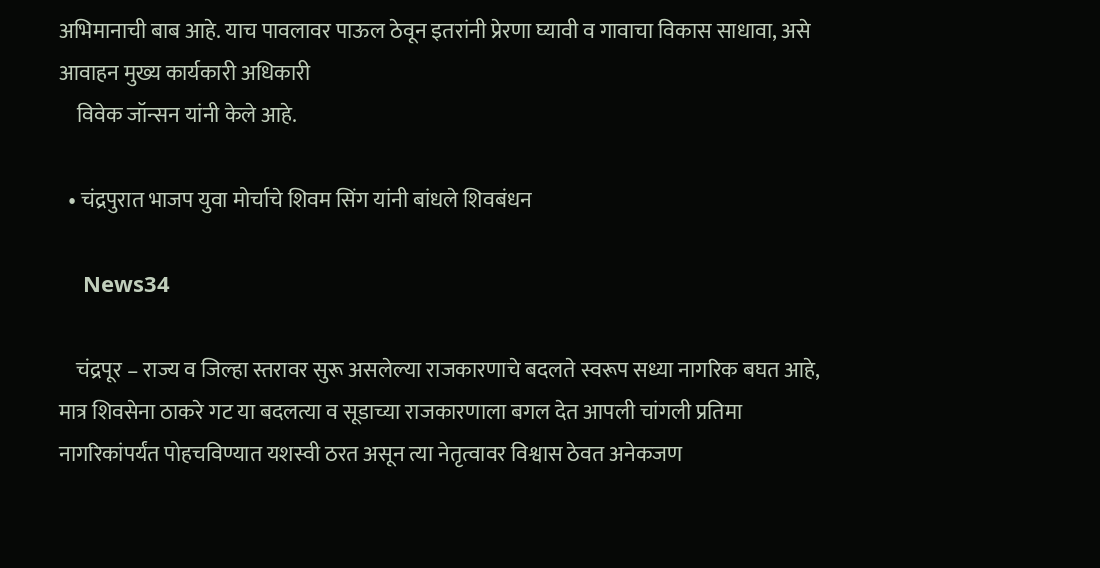अभिमानाची बाब आहे. याच पावलावर पाऊल ठेवून इतरांनी प्रेरणा घ्यावी व गावाचा विकास साधावा, असे आवाहन मुख्य कार्यकारी अधिकारी
    विवेक जॉन्सन यांनी केले आहे.

  • चंद्रपुरात भाजप युवा मोर्चाचे शिवम सिंग यांनी बांधले शिवबंधन

    News34

    चंद्रपूर – राज्य व जिल्हा स्तरावर सुरू असलेल्या राजकारणाचे बदलते स्वरूप सध्या नागरिक बघत आहे, मात्र शिवसेना ठाकरे गट या बदलत्या व सूडाच्या राजकारणाला बगल देत आपली चांगली प्रतिमा नागरिकांपर्यंत पोहचविण्यात यशस्वी ठरत असून त्या नेतृत्वावर विश्वास ठेवत अनेकजण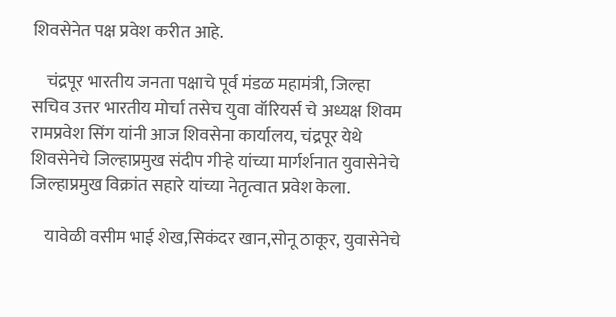शिवसेनेत पक्ष प्रवेश करीत आहे.

    चंद्रपूर भारतीय जनता पक्षाचे पूर्व मंडळ महामंत्री, जिल्हा सचिव उत्तर भारतीय मोर्चा तसेच युवा वॉरियर्स चे अध्यक्ष शिवम रामप्रवेश सिंग यांनी आज शिवसेना कार्यालय, चंद्रपूर येथे शिवसेनेचे जिल्हाप्रमुख संदीप गीऱ्हे यांच्या मार्गर्शनात युवासेनेचे जिल्हाप्रमुख विक्रांत सहारे यांच्या नेतृत्वात प्रवेश केला.

    यावेळी वसीम भाई शेख,सिकंदर खान,सोनू ठाकूर, युवासेनेचे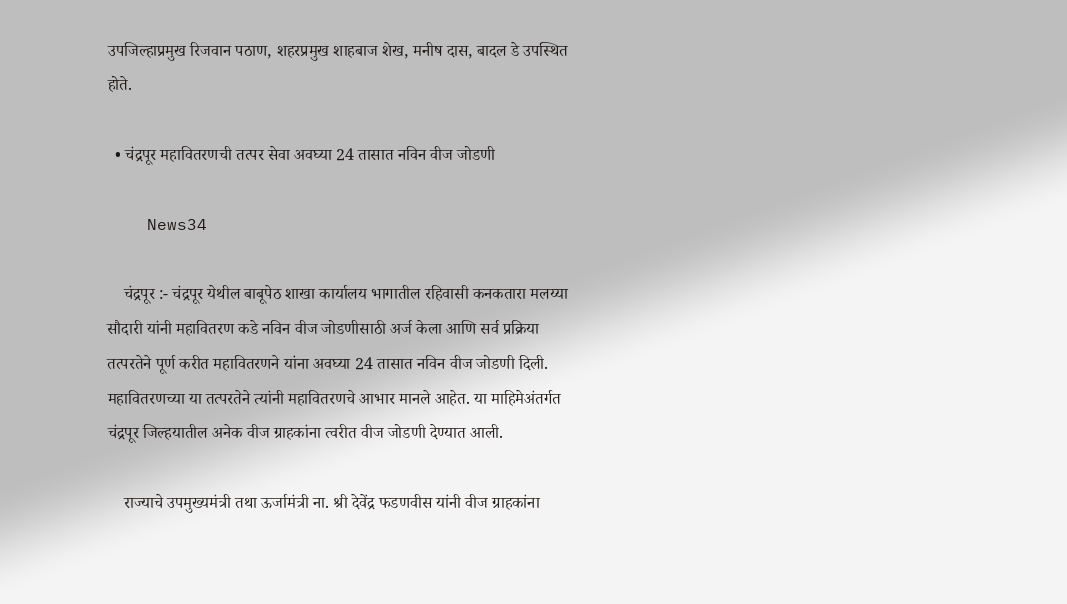उपजिल्हाप्रमुख रिजवान पठाण, शहरप्रमुख शाहबाज शेख, मनीष दास, बादल डे उपस्थित होते.

  • चंद्रपूर महावितरणची तत्पर सेवा अवघ्या 24 तासात नविन वीज जोडणी

    News34

    चंद्रपूर :- चंद्रपूर येथील बाबूपेठ शाखा कार्यालय भागातील रहिवासी कनकतारा मलय्या सौदारी यांनी महावितरण कडे नविन वीज जोडणीसाठी अर्ज केला आणि सर्व प्रक्रिया तत्परतेने पूर्ण करीत महावितरणने यांना अवघ्या 24 तासात नविन वीज जोडणी दिली. महावितरणच्या या तत्परतेने त्यांनी महावितरणचे आभार मानले आहेत. या माहिमेअंतर्गत चंद्रपूर जिल्हयातील अनेक वीज ग्राहकांना त्वरीत वीज जोडणी देण्यात आली.

    राज्याचे उपमुख्यमंत्री तथा ऊर्जामंत्री ना. श्री देवेंद्र फडणवीस यांनी वीज ग्राहकांना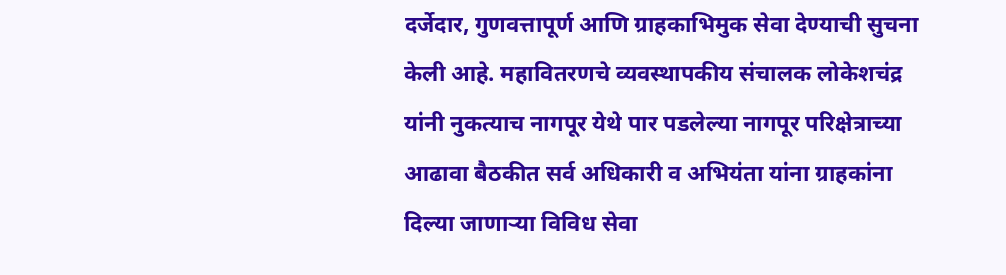दर्जेदार, गुणवत्तापूर्ण आणि ग्राहकाभिमुक सेवा देण्याची सुचना केली आहे. महावितरणचे व्यवस्थापकीय संचालक लोकेशचंद्र यांनी नुकत्याच नागपूर येथे पार पडलेल्या नागपूर परिक्षेत्राच्या आढावा बैठकीत सर्व अधिकारी व अभियंता यांना ग्राहकांना दिल्या जाणाऱ्या विविध सेवा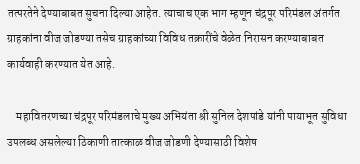तत्परतेने देण्याबाबत सुचना दिल्या आहेत. त्याचाच एक भाग म्हणून चंद्रपूर परिमंडल अंतर्गत ग्राहकांना वीज जोडण्या तसेच ग्राहकांच्या विविध तक्रारींचे वेळेत निरासन करण्याबाबत कार्यवाही करण्यात येत आहे.

    महावितरणच्या चंद्रपूर परिमंडलाचे मुख्य अभियंता श्री सुनिल देशपांडे यांनी पायाभूत सुविधा उपलब्ध असलेल्या ठिकाणी तात्काळ वीज जोडणी देण्यासाठी विशेष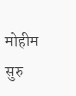मोहीम सुरु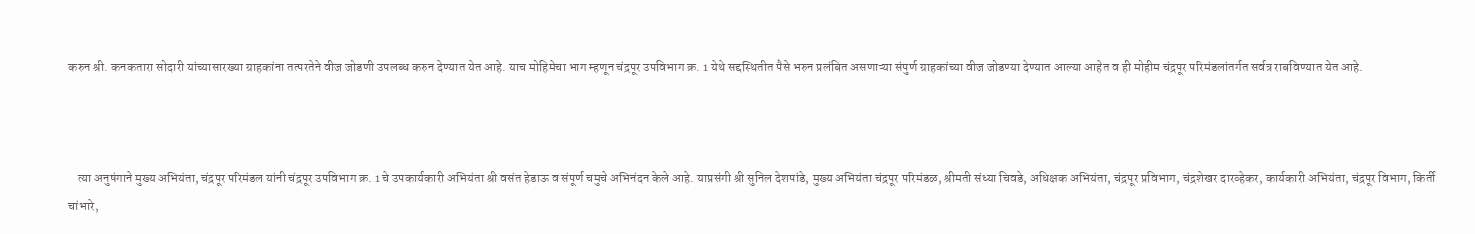करुन श्री. कनकतारा सोदारी यांच्यासारख्या ग्राहकांना तत्परतेने वीज जोडणी उपलब्ध करुन देण्यात येत आहे. याच मोहिमेचा भाग म्हणून चंद्रपूर उपविभाग क्र. 1 येथे सद्दस्थितीत पैसे भरुन प्रलंबित असणाऱ्या संपुर्ण ग्राहकांच्या वीज जोडण्या देण्यात आल्या आहेत व ही मोहीम चंद्रपूर परिमंडलांतर्गत सर्वत्र राबविण्यात येत आहे.



    त्या अनुषंगाने मुख्य अभियंता, चंद्रपूर परिमंडल यांनी चंद्रपूर उपविभाग क्र. 1 चे उपकार्यकारी अभियंता श्री वसंत हेडाऊ व संपूर्ण चमुचे अभिनंदन केले आहे. याप्रसंगी श्री सुनिल देशपांडे, मुख्य अभियंता चंद्रपूर परिमंडळ, श्रीमती संध्या चिवडे, अधिक्षक अभियंता, चंद्रपूर प्रविभाग, चंद्रशेखर दारव्हेकर, कार्यकारी अभियंता, चंद्रपूर विभाग, किर्ती चांभारे,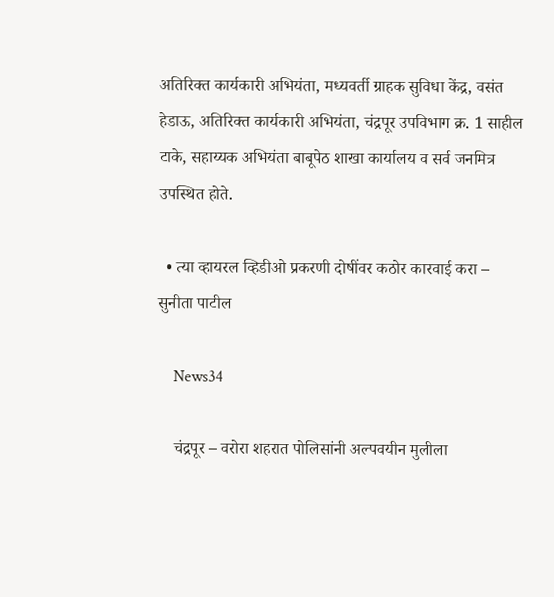अतिरिक्त कार्यकारी अभियंता, मध्यवर्ती ग्राहक सुविधा केंद्र, वसंत हेडाऊ, अतिरिक्त कार्यकारी अभियंता, चंद्रपूर उपविभाग क्र. 1 साहील टाके, सहाय्यक अभियंता बाबूपेठ शाखा कार्यालय व सर्व जनमित्र उपस्थित होते.

  • त्या व्हायरल व्हिडीओ प्रकरणी दोषींवर कठोर कारवाई करा – सुनीता पाटील

    News34

    चंद्रपूर – वरोरा शहरात पोलिसांनी अल्पवयीन मुलीला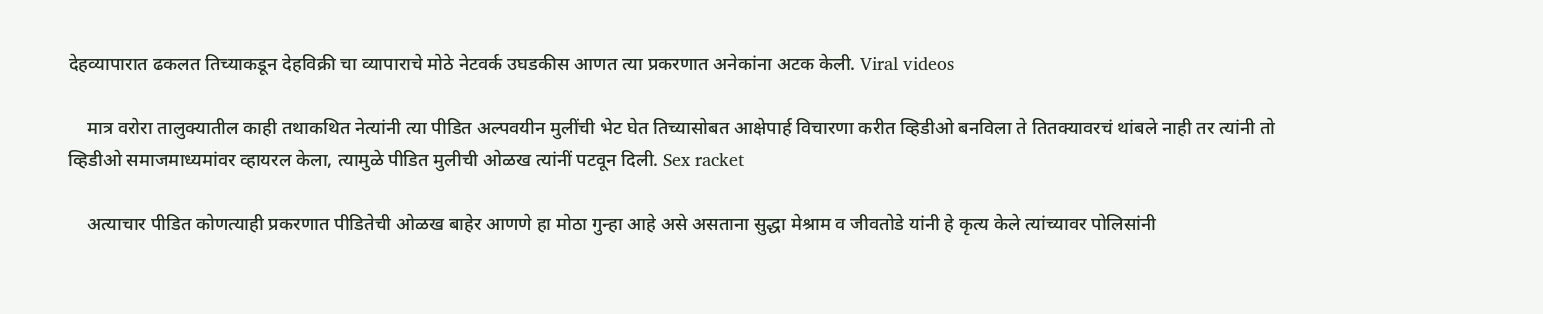देहव्यापारात ढकलत तिच्याकडून देहविक्री चा व्यापाराचे मोठे नेटवर्क उघडकीस आणत त्या प्रकरणात अनेकांना अटक केली. Viral videos

    मात्र वरोरा तालुक्यातील काही तथाकथित नेत्यांनी त्या पीडित अल्पवयीन मुलींची भेट घेत तिच्यासोबत आक्षेपार्ह विचारणा करीत व्हिडीओ बनविला ते तितक्यावरचं थांबले नाही तर त्यांनी तो व्हिडीओ समाजमाध्यमांवर व्हायरल केला, त्यामुळे पीडित मुलीची ओळख त्यांनीं पटवून दिली. Sex racket

    अत्याचार पीडित कोणत्याही प्रकरणात पीडितेची ओळख बाहेर आणणे हा मोठा गुन्हा आहे असे असताना सुद्धा मेश्राम व जीवतोडे यांनी हे कृत्य केले त्यांच्यावर पोलिसांनी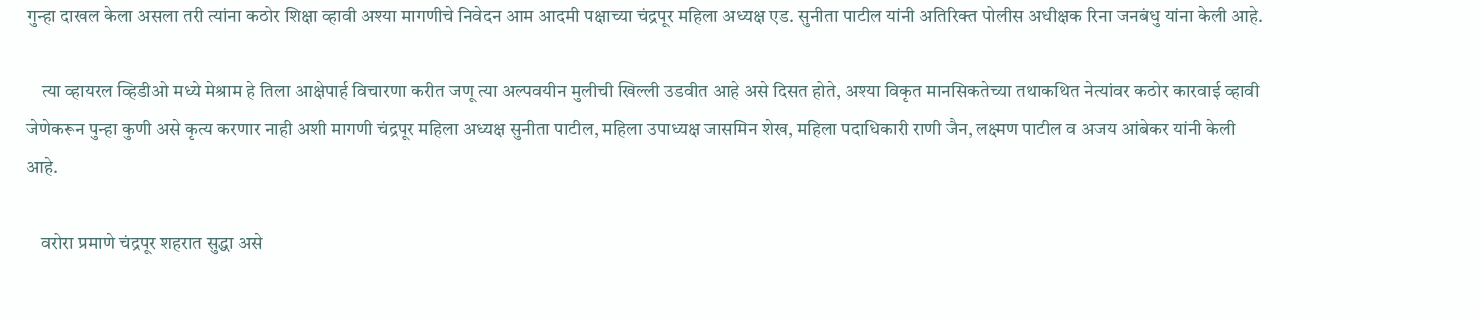गुन्हा दाखल केला असला तरी त्यांना कठोर शिक्षा व्हावी अश्या मागणीचे निवेदन आम आदमी पक्षाच्या चंद्रपूर महिला अध्यक्ष एड. सुनीता पाटील यांनी अतिरिक्त पोलीस अधीक्षक रिना जनबंधु यांना केली आहे.

    त्या व्हायरल व्हिडीओ मध्ये मेश्राम हे तिला आक्षेपार्ह विचारणा करीत जणू त्या अल्पवयीन मुलीची खिल्ली उडवीत आहे असे दिसत होते, अश्या विकृत मानसिकतेच्या तथाकथित नेत्यांवर कठोर कारवाई व्हावी जेणेकरून पुन्हा कुणी असे कृत्य करणार नाही अशी मागणी चंद्रपूर महिला अध्यक्ष सुनीता पाटील, महिला उपाध्यक्ष जासमिन शेख, महिला पदाधिकारी राणी जैन, लक्ष्मण पाटील व अजय आंबेकर यांनी केली आहे.

    वरोरा प्रमाणे चंद्रपूर शहरात सुद्धा असे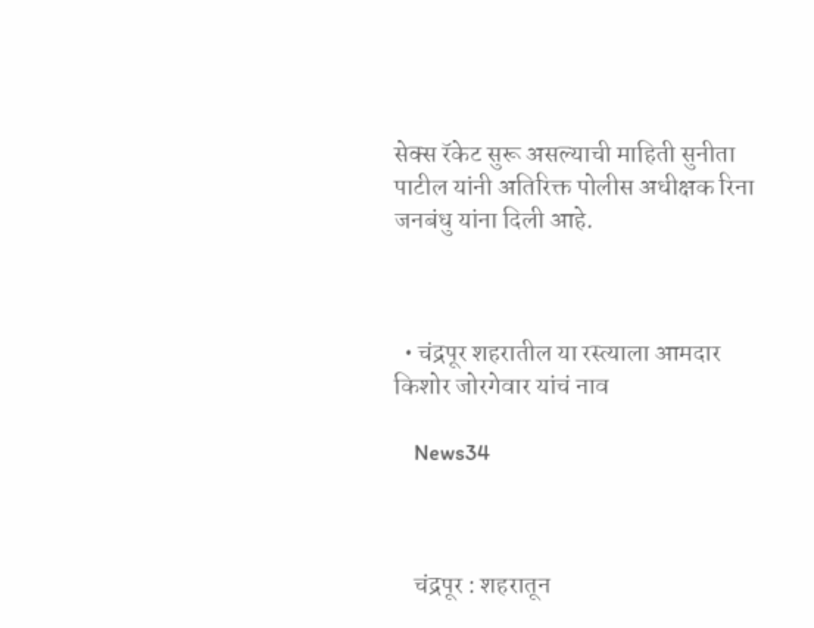सेक्स रॅकेट सुरू असल्याची माहिती सुनीता पाटील यांनी अतिरिक्त पोलीस अधीक्षक रिना जनबंधु यांना दिली आहे.



  • चंद्रपूर शहरातील या रस्त्याला आमदार किशोर जोरगेवार यांचं नाव

    News34



    चंद्रपूर : शहरातून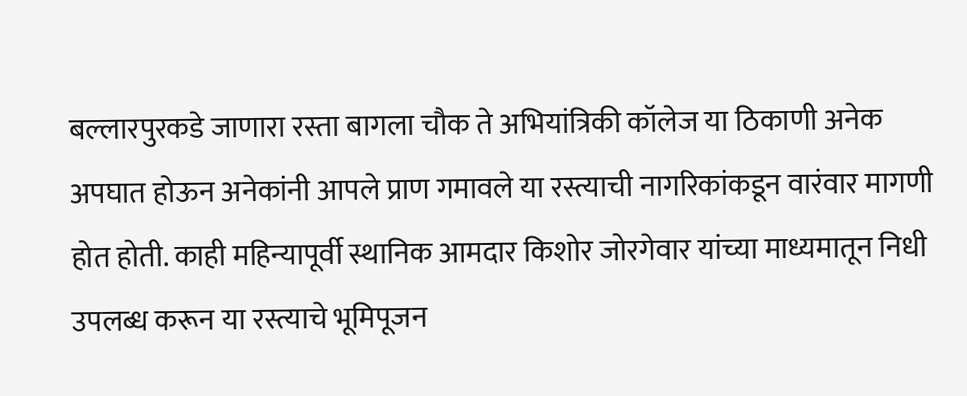बल्लारपुरकडे जाणारा रस्ता बागला चौक ते अभियांत्रिकी कॉलेज या ठिकाणी अनेक अपघात होऊन अनेकांनी आपले प्राण गमावले या रस्त्याची नागरिकांकडून वारंवार मागणी होत होती. काही महिन्यापूर्वी स्थानिक आमदार किशोर जोरगेवार यांच्या माध्यमातून निधी उपलब्ध करून या रस्त्याचे भूमिपूजन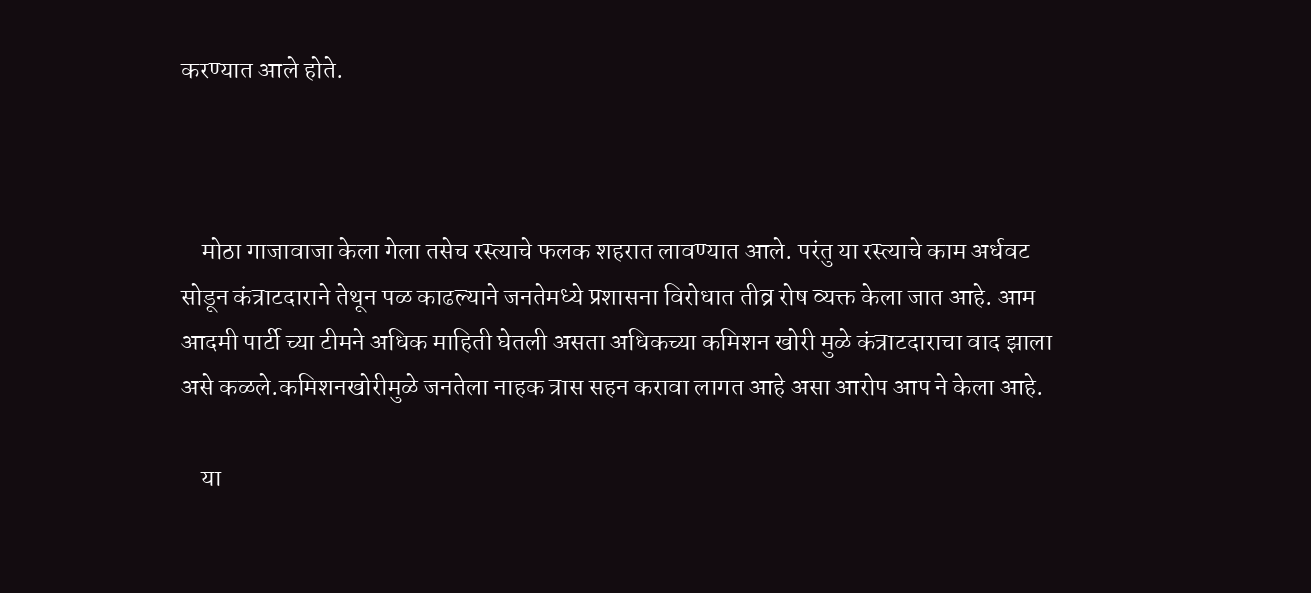करण्यात आले होते.



    मोठा गाजावाजा केला गेला तसेच रस्त्याचे फलक शहरात लावण्यात आले. परंतु या रस्त्याचे काम अर्धवट सोडून कंत्राटदाराने तेथून पळ काढल्याने जनतेमध्ये प्रशासना विरोधात तीव्र रोष व्यक्त केला जात आहे. आम आदमी पार्टी च्या टीमने अधिक माहिती घेतली असता अधिकच्या कमिशन खोरी मुळे कंत्राटदाराचा वाद झाला असे कळले.कमिशनखोरीमुळे जनतेला नाहक त्रास सहन करावा लागत आहे असा आरोप आप ने केला आहे.

    या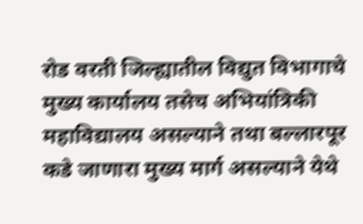रोड वरती जिल्ह्यातील विद्युत विभागाचे मुख्य कार्यालय तसेच अभियांत्रिकी महाविद्यालय असल्याने तथा बल्लारपूर कडे जाणारा मुख्य मार्ग असल्याने येथे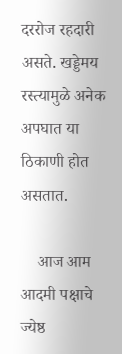दररोज रहदारी असते. खड्डेमय रस्त्यामुळे अनेक अपघात या ठिकाणी होत असतात.

    आज आम आदमी पक्षाचे ज्येष्ठ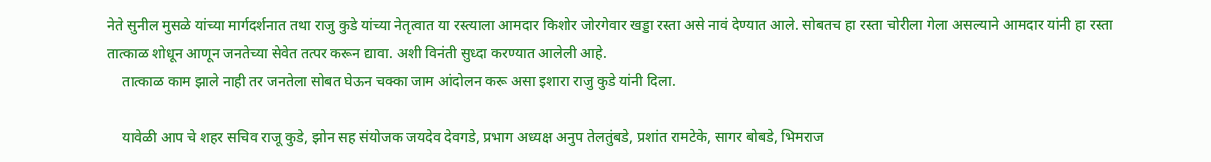नेते सुनील मुसळे यांच्या मार्गदर्शनात तथा राजु कुडे यांच्या नेतृत्वात या रस्त्याला आमदार किशोर जोरगेवार खड्डा रस्ता असे नावं देण्यात आले. सोबतच हा रस्ता चोरीला गेला असल्याने आमदार यांनी हा रस्ता तात्काळ शोधून आणून जनतेच्या सेवेत तत्पर करून द्यावा. अशी विनंती सुध्दा करण्यात आलेली आहे.
    तात्काळ काम झाले नाही तर जनतेला सोबत घेऊन चक्का जाम आंदोलन करू असा इशारा राजु कुडे यांनी दिला.

    यावेळी आप चे शहर सचिव राजू कुडे, झोन सह संयोजक जयदेव देवगडे, प्रभाग अध्यक्ष अनुप तेलतुंबडे, प्रशांत रामटेके, सागर बोबडे, भिमराज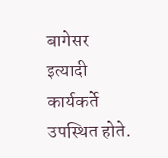बागेसर इत्यादी कार्यकर्ते उपस्थित होते.